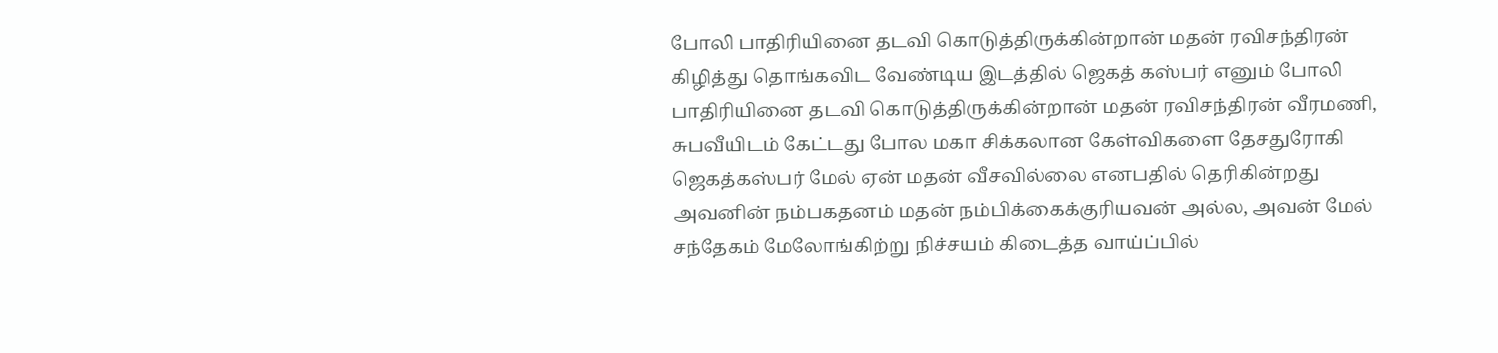போலி பாதிரியினை தடவி கொடுத்திருக்கின்றான் மதன் ரவிசந்திரன்
கிழித்து தொங்கவிட வேண்டிய இடத்தில் ஜெகத் கஸ்பர் எனும் போலி பாதிரியினை தடவி கொடுத்திருக்கின்றான் மதன் ரவிசந்திரன் வீரமணி, சுபவீயிடம் கேட்டது போல மகா சிக்கலான கேள்விகளை தேசதுரோகி ஜெகத்கஸ்பர் மேல் ஏன் மதன் வீசவில்லை எனபதில் தெரிகின்றது அவனின் நம்பகதனம் மதன் நம்பிக்கைக்குரியவன் அல்ல, அவன் மேல் சந்தேகம் மேலோங்கிற்று நிச்சயம் கிடைத்த வாய்ப்பில்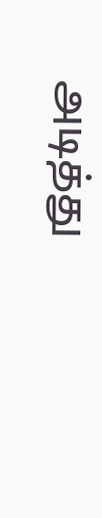அடித்து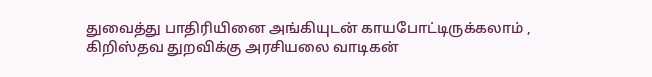துவைத்து பாதிரியினை அங்கியுடன் காயபோட்டிருக்கலாம் , கிறிஸ்தவ துறவிக்கு அரசியலை வாடிகன்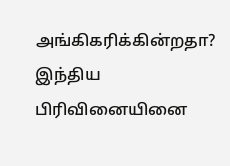அங்கிகரிக்கின்றதா? இந்திய பிரிவினையினை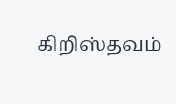கிறிஸ்தவம்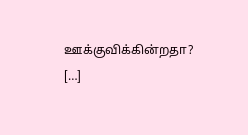ஊக்குவிக்கின்றதா? […]